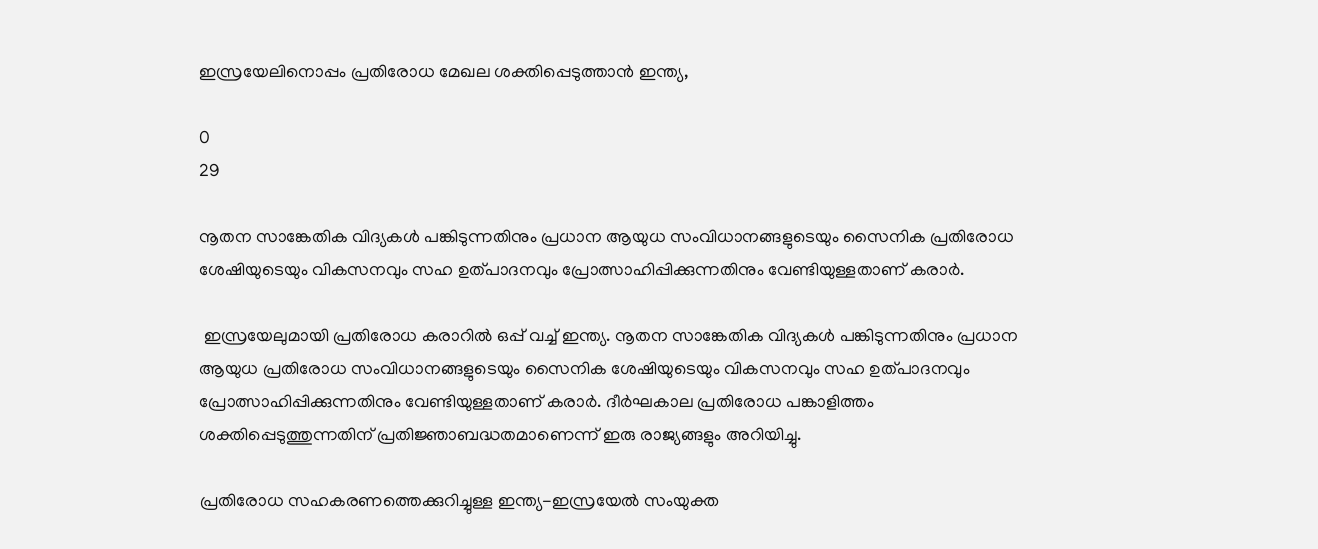ഇസ്രയേലിനൊപ്പം പ്രതിരോധ മേഖല ശക്തിപ്പെടുത്താൻ ഇന്ത്യ,

0
29

നൂതന സാങ്കേതിക വിദ്യകൾ പങ്കിടുന്നതിനും പ്രധാന ആയുധ സംവിധാനങ്ങളുടെയും സൈനിക പ്രതിരോധ ശേഷിയുടെയും വികസനവും സഹ ഉത്പാദനവും പ്രോത്സാഹിപ്പിക്കുന്നതിനും വേണ്ടിയുള്ളതാണ് കരാർ.

 ഇസ്രയേലുമായി പ്രതിരോധ കരാറിൽ ഒപ്പ് വച്ച് ഇന്ത്യ. നൂതന സാങ്കേതിക വിദ്യകൾ പങ്കിടുന്നതിനും പ്രധാന ആയുധ പ്രതിരോധ സംവിധാനങ്ങളുടെയും സൈനിക ശേഷിയുടെയും വികസനവും സഹ ഉത്പാദനവും പ്രോത്സാഹിപ്പിക്കുന്നതിനും വേണ്ടിയുള്ളതാണ് കരാർ. ദീർഘകാല പ്രതിരോധ പങ്കാളിത്തം ശക്തിപ്പെടുത്തുന്നതിന് പ്രതിജ്ഞാബദ്ധതമാണെന്ന് ഇരു രാജ്യങ്ങളും അറിയിച്ചു.

പ്രതിരോധ സഹകരണത്തെക്കുറിച്ചുള്ള ഇന്ത്യ-ഇസ്രയേൽ സംയുക്ത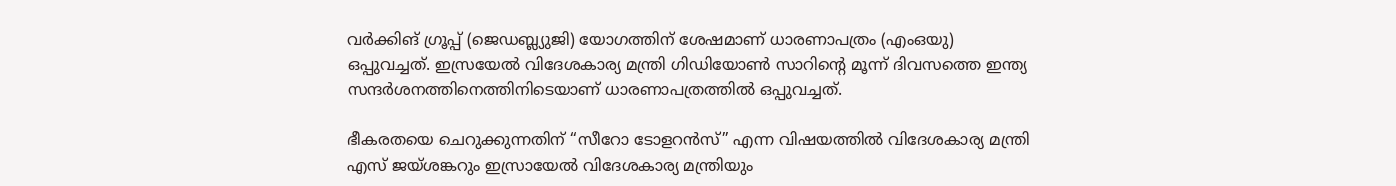വർക്കിങ് ഗ്രൂപ്പ് (ജെഡബ്ല്യുജി) യോഗത്തിന് ശേഷമാണ് ധാരണാപത്രം (എംഒയു) ഒപ്പുവച്ചത്. ഇസ്രയേൽ വിദേശകാര്യ മന്ത്രി ഗിഡിയോൺ സാറിൻ്റെ മൂന്ന് ദിവസത്തെ ഇന്ത്യ സന്ദർശനത്തിനെത്തിനിടെയാണ് ധാരണാപത്രത്തിൽ ഒപ്പുവച്ചത്.

ഭീകരതയെ ചെറുക്കുന്നതിന് “സീറോ ടോളറൻസ്” എന്ന വിഷയത്തിൽ വിദേശകാര്യ മന്ത്രി എസ് ജയ്‌ശങ്കറും ഇസ്രായേൽ വിദേശകാര്യ മന്ത്രിയും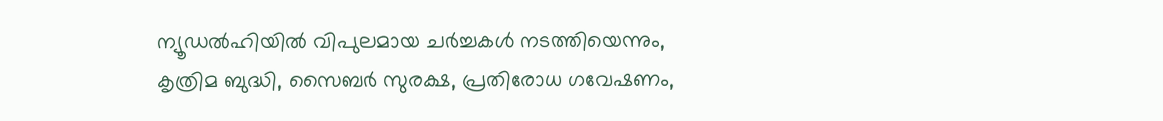ന്യൂഡൽഹിയിൽ വിപുലമായ ചർച്ചകൾ നടത്തിയെന്നും, കൃത്രിമ ബുദ്ധി, സൈബർ സുരക്ഷ, പ്രതിരോധ ഗവേഷണം,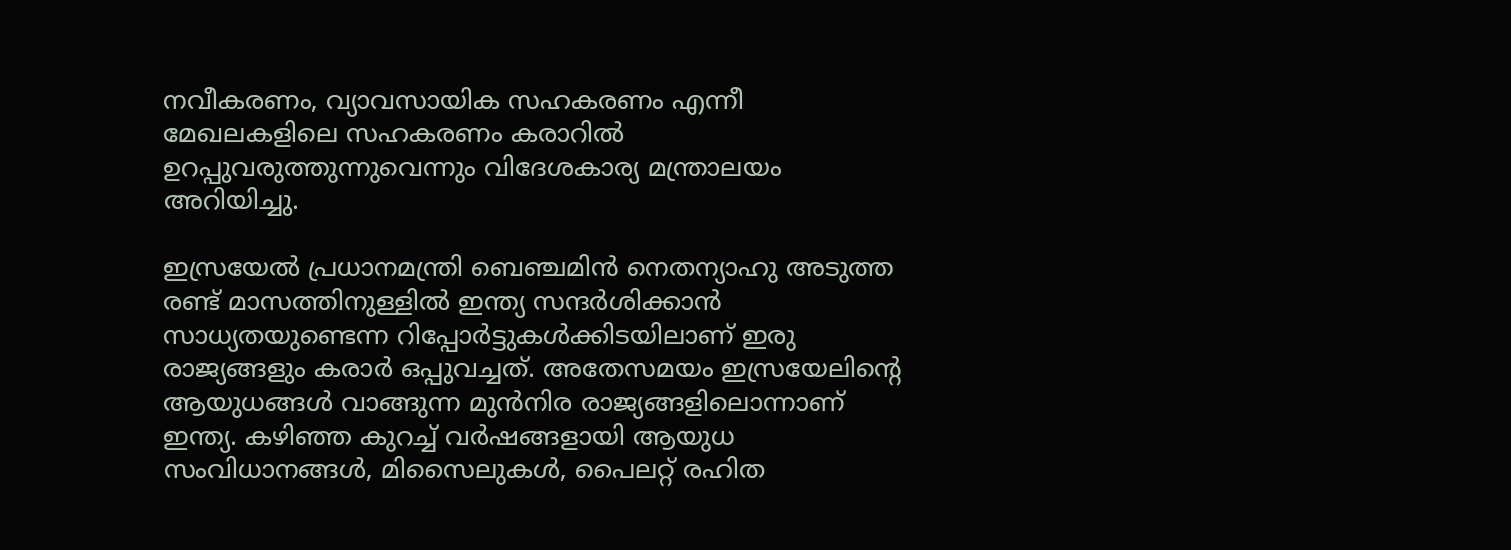നവീകരണം, വ്യാവസായിക സഹകരണം എന്നീ മേഖലകളിലെ സഹകരണം കരാറിൽ ഉറപ്പുവരുത്തുന്നുവെന്നും വിദേശകാര്യ മന്ത്രാലയം അറിയിച്ചു.

ഇസ്രയേൽ പ്രധാനമന്ത്രി ബെഞ്ചമിൻ നെതന്യാഹു അടുത്ത രണ്ട് മാസത്തിനുള്ളിൽ ഇന്ത്യ സന്ദർശിക്കാൻ സാധ്യതയുണ്ടെന്ന റിപ്പോർട്ടുകൾക്കിടയിലാണ് ഇരു രാജ്യങ്ങളും കരാർ ഒപ്പുവച്ചത്. അതേസമയം ഇസ്രയേലിൻ്റെ ആയുധങ്ങള്‍ വാങ്ങുന്ന മുൻനിര രാജ്യങ്ങളിലൊന്നാണ് ഇന്ത്യ. കഴിഞ്ഞ കുറച്ച് വർഷങ്ങളായി ആയുധ സംവിധാനങ്ങൾ, മിസൈലുകൾ, പൈലറ്റ് രഹിത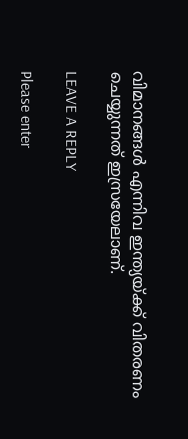വിമാനങ്ങള്‍ എന്നിവ ഇന്ത്യയ്‌ക്ക് വിതരണം ചെയ്യുന്നത് ഇസ്രയേലാണ്.

LEAVE A REPLY

Please enter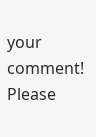your comment!
Please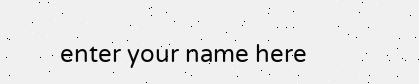enter your name here